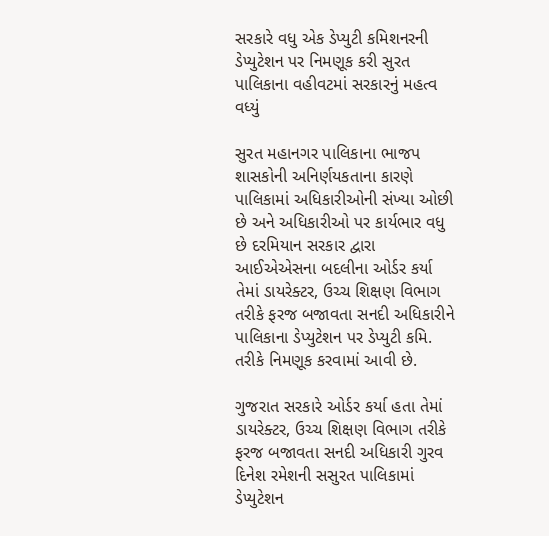સરકારે વધુ એક ડેપ્યુટી કમિશનરની ડેપ્યુટેશન પર નિમણૂક કરી સુરત પાલિકાના વહીવટમાં સરકારનું મહત્વ વધ્યું

સુરત મહાનગર પાલિકાના ભાજપ શાસકોની અનિર્ણયકતાના કારણે પાલિકામાં અધિકારીઓની સંખ્યા ઓછી છે અને અધિકારીઓ પર કાર્યભાર વધુ છે દરમિયાન સરકાર દ્વારા આઈએએસના બદલીના ઓર્ડર કર્યા તેમાં ડાયરેક્ટર, ઉચ્ચ શિક્ષણ વિભાગ તરીકે ફરજ બજાવતા સનદી અધિકારીને પાલિકાના ડેપ્યુટેશન પર ડેપ્યુટી કમિ. તરીકે નિમણૂક કરવામાં આવી છે.

ગુજરાત સરકારે ઓર્ડર કર્યા હતા તેમાં ડાયરેક્ટર, ઉચ્ચ શિક્ષણ વિભાગ તરીકે ફરજ બજાવતા સનદી અધિકારી ગુરવ દિનેશ રમેશની સસુરત પાલિકામાં ડેપ્યુટેશન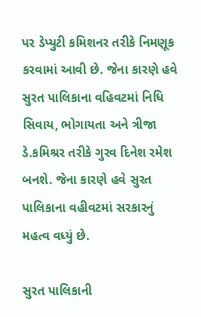પર ડેપ્યુટી કમિશનર તરીકે નિમણૂક કરવામાં આવી છે. જેના કારણે હવે સુરત પાલિકાના વહિવટમાં નિધિ સિવાય, ભોગાયતા અને ત્રીજા ડે.કમિશ્રર તરીકે ગુરવ દિનેશ રમેશ બનશે. જેના કારણે હવે સુરત પાલિકાના વહીવટમાં સરકારનું મહત્વ વધ્યું છે.

સુરત પાલિકાની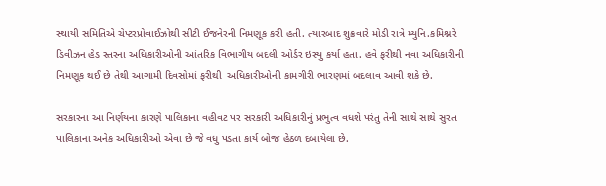સ્થાયી સમિતિએ ચેપ્ટરપ્રોવાઈઝોથી સીટી ઈજનેરની નિમણૂક કરી હતી. ત્યારબાદ શુક્રવારે મોડી રાત્રે મ્યુનિ.કમિશ્નરે ડિવીઝન હેડ સ્તરના અધિકારીઓની આંતરિક વિભાગીય બદલી ઓર્ડર ઇસ્યુ કર્યા હતા. હવે ફરીથી નવા અધિકારીની નિમણૂક થઈ છે તેથી આગામી દિવસોમાં ફરીથી  અધિકારીઓની કામગીરી ભારણમાં બદલાવ આવી શકે છે.

સરકારના આ નિર્ણયના કારણે પાલિકાના વહીવટ પર સરકારી અધિકારીનું પ્રભુત્વ વધશે પરંતુ તેની સાથે સાથે સુરત પાલિકાના અનેક અધિકારીઓ એવા છે જે વધુ પડતા કાર્ય બોજ હેઠળ દબાયેલા છે.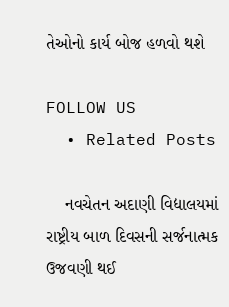તેઓનો કાર્ય બોજ હળવો થશે

FOLLOW US
  • Related Posts

    નવચેતન અદાણી વિદ્યાલયમાં રાષ્ટ્રીય બાળ દિવસની સર્જનાત્મક ઉજવણી થઈ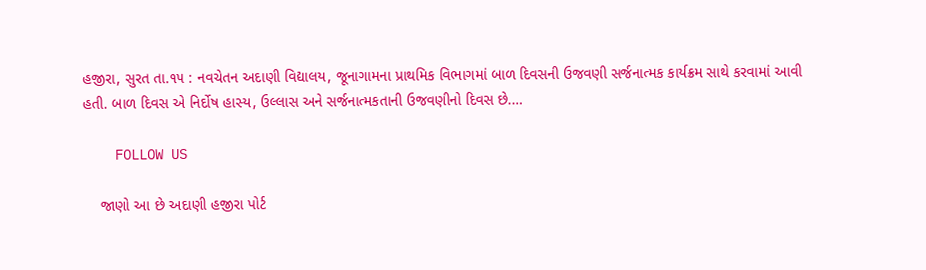હજીરા, સુરત તા.૧૫ : નવચેતન અદાણી વિદ્યાલય, જૂનાગામના પ્રાથમિક વિભાગમાં બાળ દિવસની ઉજવણી સર્જનાત્મક કાર્યક્રમ સાથે કરવામાં આવી હતી. બાળ દિવસ એ નિર્દોષ હાસ્ય, ઉલ્લાસ અને સર્જનાત્મકતાની ઉજવણીનો દિવસ છે.…

    FOLLOW US

    જાણો આ છે અદાણી હજીરા પોર્ટ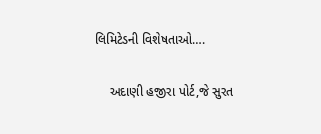લિમિટેડની વિશેષતાઓ….

    અદાણી હજીરા પોર્ટ,જે સુરત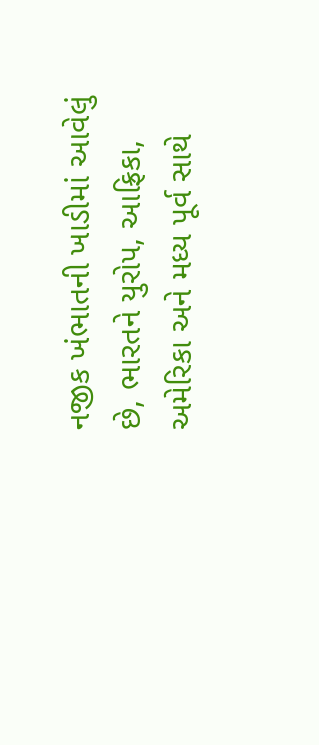નજીક ખંભાતની ખાડીમાં આવેલું છે, ભારતને યુરોપ, આફ્રિકા, અમેરિકા અને મધ્ય પૂર્વ સાથે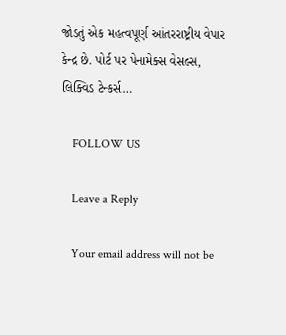જોડતું એક મહત્વપૂર્ણ આંતરરાષ્ટ્રીય વેપાર કેન્દ્ર છે. પોર્ટ પર પેનામેક્સ વેસલ્સ, લિક્વિડ ટેન્કર્સ…

    FOLLOW US

    Leave a Reply

    Your email address will not be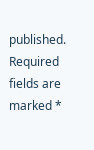published. Required fields are marked *